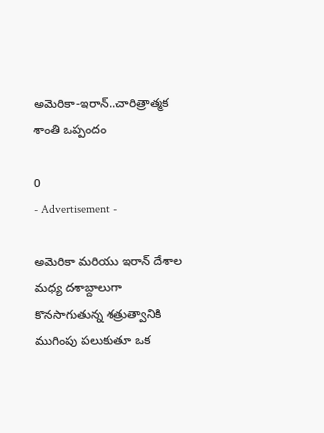అమెరికా-ఇరాన్..చారిత్రాత్మక శాంతి ఒప్పందం

0
- Advertisement -

అమెరికా మరియు ఇరాన్ దేశాల మధ్య దశాబ్దాలుగా కొనసాగుతున్న శత్రుత్వానికి ముగింపు పలుకుతూ ఒక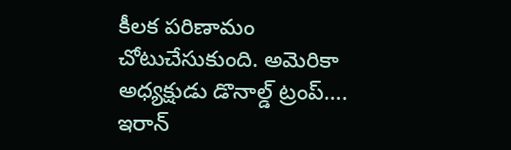కీలక పరిణామం చోటుచేసుకుంది. అమెరికా అధ్యక్షుడు డొనాల్డ్ ట్రంప్…. ఇరాన్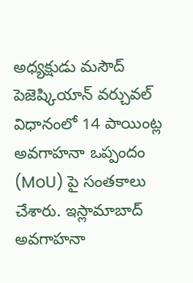అధ్యక్షుడు మసౌద్ పెజెష్కియాన్ వర్చువల్ విధానంలో 14 పాయింట్ల అవగాహనా ఒప్పందం (MoU) పై సంతకాలు చేశారు. ఇస్లామాబాద్ అవగాహనా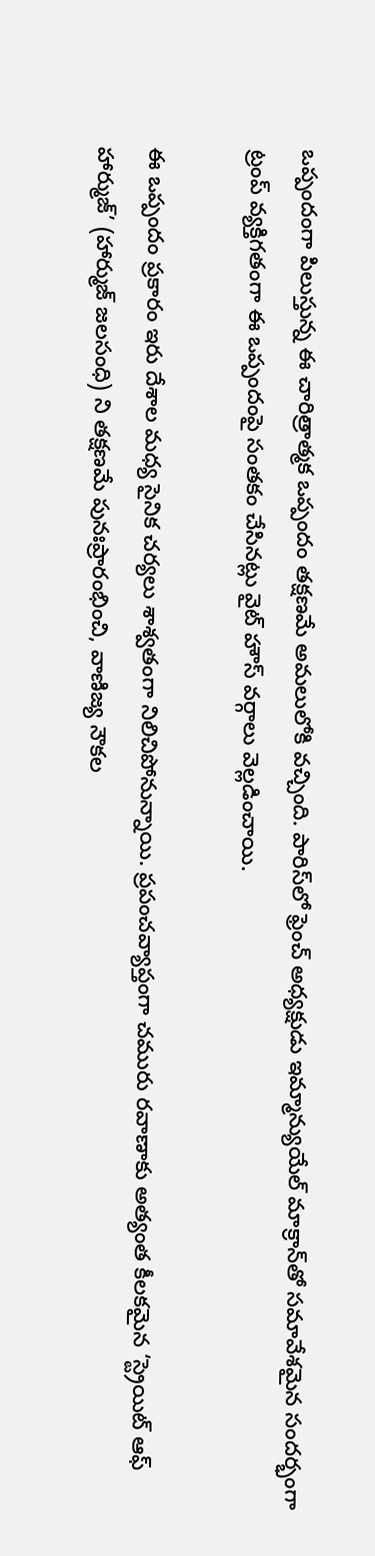ఒప్పందంగా పిలుస్తున్న ఈ చారిత్రాత్మక ఒప్పందం తక్షణమే అమలులోకి వచ్చింది. పారిస్‌లో ఫ్రెంచ్ అధ్యక్షుడు ఇమ్మాన్యుయేల్ మాక్రాన్‌తో సమావేశమైన సందర్భంగా ట్రంప్ వ్యక్తిగతంగా ఈ ఒప్పందంపై సంతకం చేసినట్లు వైట్ హౌస్ వర్గాలు వెల్లడించాయి.

ఈ ఒప్పందం ప్రకారం ఇరు దేశాల మధ్య సైనిక చర్యలు శాశ్వతంగా నిలిచిపోనున్నాయి. ప్రపంచవ్యాప్తంగా చమురు రవాణాకు అత్యంత కీలకమైన ‘స్ట్రెయిట్ ఆఫ్ హార్ముజ్’ (హార్ముజ్ జలసంధి) ని తక్షణమే పునఃప్రారంభించి, వాణిజ్య నౌకల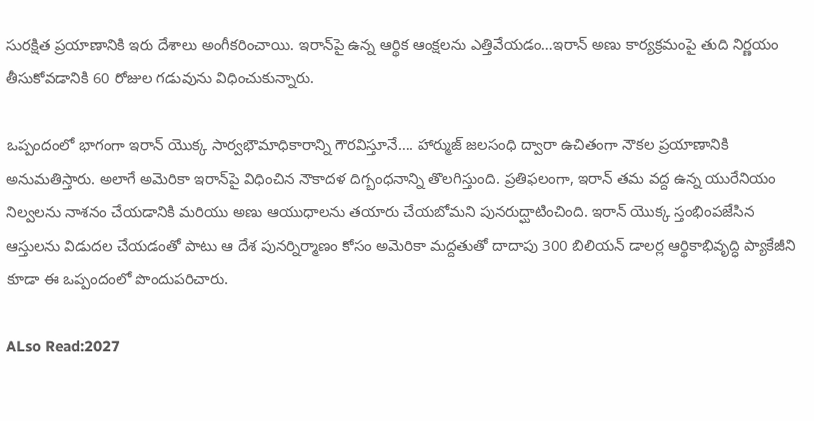సురక్షిత ప్రయాణానికి ఇరు దేశాలు అంగీకరించాయి. ఇరాన్‌పై ఉన్న ఆర్థిక ఆంక్షలను ఎత్తివేయడం…ఇరాన్ అణు కార్యక్రమంపై తుది నిర్ణయం తీసుకోవడానికి 60 రోజుల గడువును విధించుకున్నారు.

ఒప్పందంలో భాగంగా ఇరాన్ యొక్క సార్వభౌమాధికారాన్ని గౌరవిస్తూనే…. హార్ముజ్ జలసంధి ద్వారా ఉచితంగా నౌకల ప్రయాణానికి అనుమతిస్తారు. అలాగే అమెరికా ఇరాన్‌పై విధించిన నౌకాదళ దిగ్బంధనాన్ని తొలగిస్తుంది. ప్రతిఫలంగా, ఇరాన్ తమ వద్ద ఉన్న యురేనియం నిల్వలను నాశనం చేయడానికి మరియు అణు ఆయుధాలను తయారు చేయబోమని పునరుద్ఘాటించింది. ఇరాన్ యొక్క స్తంభింపజేసిన ఆస్తులను విడుదల చేయడంతో పాటు ఆ దేశ పునర్నిర్మాణం కోసం అమెరికా మద్దతుతో దాదాపు 300 బిలియన్ డాలర్ల ఆర్థికాభివృద్ధి ప్యాకేజీని కూడా ఈ ఒప్పందంలో పొందుపరిచారు.

ALso Read:2027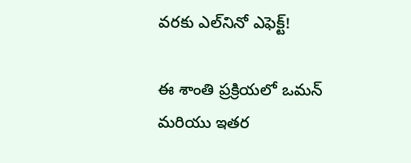వరకు ఎల్‌నినో ఎఫెక్ట్!

ఈ శాంతి ప్రక్రియలో ఒమన్ మరియు ఇతర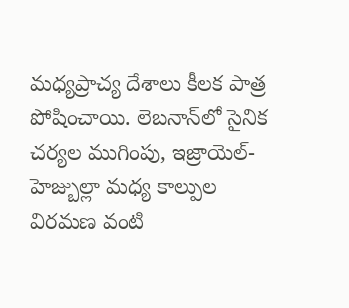మధ్యప్రాచ్య దేశాలు కీలక పాత్ర పోషించాయి. లెబనాన్‌లో సైనిక చర్యల ముగింపు, ఇజ్రాయెల్-హెజ్బుల్లా మధ్య కాల్పుల విరమణ వంటి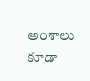అంశాలు కూడా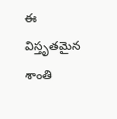ఈ విస్తృతమైన శాంతి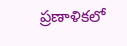ప్రణాళికలో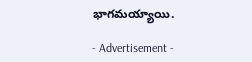భాగమయ్యాయి.

- Advertisement -